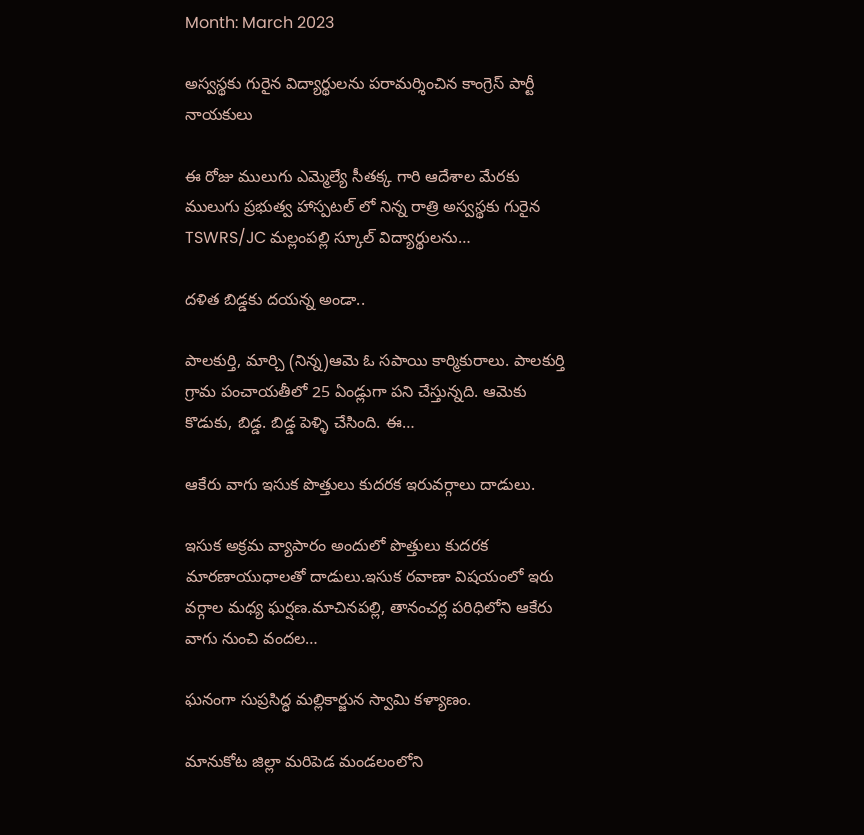Month: March 2023

అస్వస్థకు గురైన విద్యార్థులను పరామర్శించిన కాంగ్రెస్ పార్టీ నాయకులు

ఈ రోజు ములుగు ఎమ్మెల్యే సీతక్క గారి ఆదేశాల మేరకు ములుగు ప్రభుత్వ హాస్పటల్ లో నిన్న రాత్రి అస్వస్థకు గురైన TSWRS/JC మల్లంపల్లి స్కూల్ విద్యార్థులను…

దళిత బిడ్డకు దయన్న అండా..

పాల‌కుర్తి, మార్చి (నిన్న)ఆమె ఓ స‌పాయి కార్మికురాలు. పాల‌కుర్తి గ్రామ పంచాయ‌తీలో 25 ఏండ్లుగా ప‌ని చేస్తున్న‌ది. ఆమెకు కొడుకు, బిడ్డ‌. బిడ్డ పెళ్ళి చేసింది. ఈ…

ఆకేరు వాగు ఇసుక పొత్తులు కుదరక ఇరువర్గాలు దాడులు.

ఇసుక అక్రమ వ్యాపారం అందులో పొత్తులు కుదరక మారణాయుధాలతో దాడులు.ఇసుక రవాణా విషయంలో ఇరు వర్గాల మధ్య ఘర్షణ.మాచినపల్లి, తానంచర్ల పరిధిలోని ఆకేరు వాగు నుంచి వందల…

ఘనంగా సుప్రసిద్ధ మల్లికార్జున స్వామి కళ్యాణం.

మానుకోట జిల్లా మరిపెడ మండలంలోని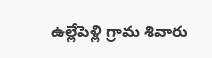ఉల్లేపెళ్లి గ్రామ శివారు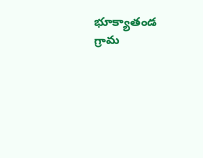భూక్యాతండ గ్రామ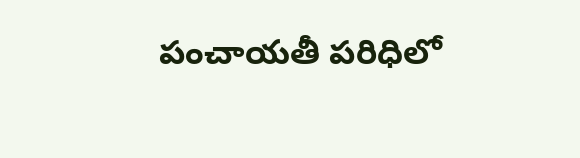పంచాయతీ పరిధిలో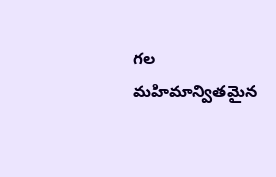గల మహిమాన్వితమైన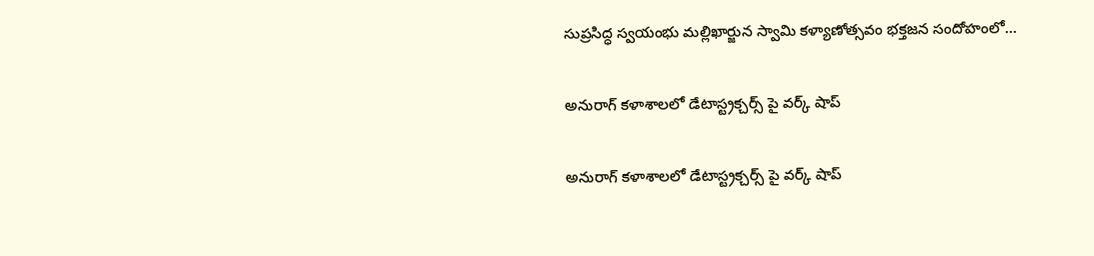సుప్రసిద్ధ స్వయంభు మల్లిఖార్జున స్వామి కళ్యాణోత్సవం భక్తజన సందోహంలో…

అనురాగ్ కళాశాలలో డేటాస్ట్రక్చర్స్ పై వర్క్ షాప్

అనురాగ్ కళాశాలలో డేటాస్ట్రక్చర్స్ పై వర్క్ షాప్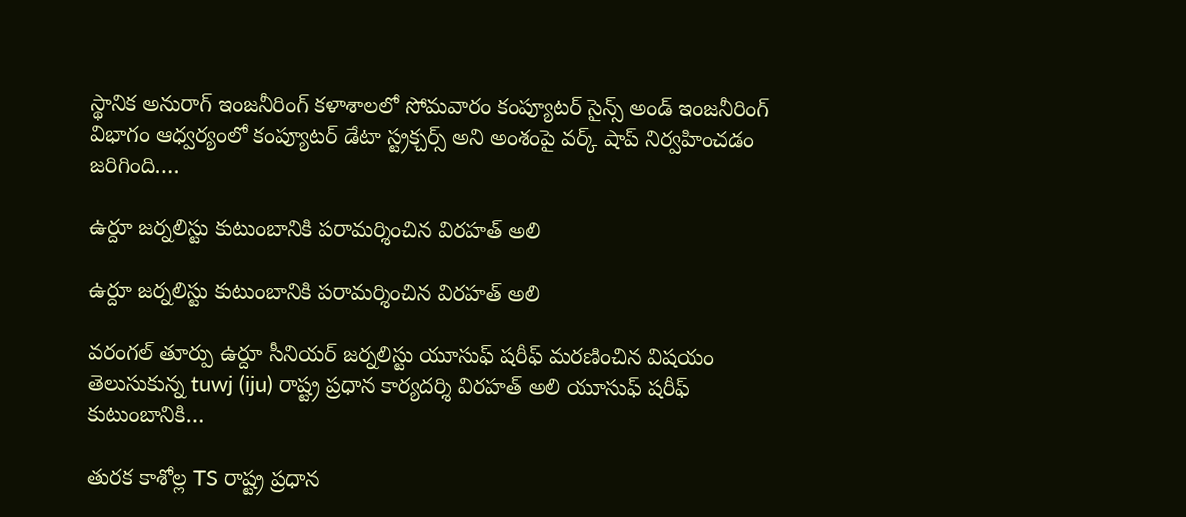స్థానిక అనురాగ్ ఇంజనీరింగ్ కళాశాలలో సోమవారం కంప్యూటర్ సైన్స్ అండ్ ఇంజనీరింగ్ విభాగం ఆధ్వర్యంలో కంప్యూటర్ డేటా స్ట్రక్చర్స్ అని అంశంపై వర్క్ షాప్ నిర్వహించడం జరిగింది.…

ఉర్దూ జర్నలిస్టు కుటుంబానికి పరామర్శించిన విరహత్ అలి

ఉర్దూ జర్నలిస్టు కుటుంబానికి పరామర్శించిన విరహత్ అలి

వరంగల్ తూర్పు ఉర్దూ సీనియర్ జర్నలిస్టు యూసుఫ్ షరీఫ్ మరణించిన విషయం తెలుసుకున్న tuwj (iju) రాష్ట్ర ప్రధాన కార్యదర్శి విరహత్ అలి యూసుఫ్ షరీఫ్ కుటుంబానికి…

తురక కాశోల్ల TS రాష్ట్ర ప్రధాన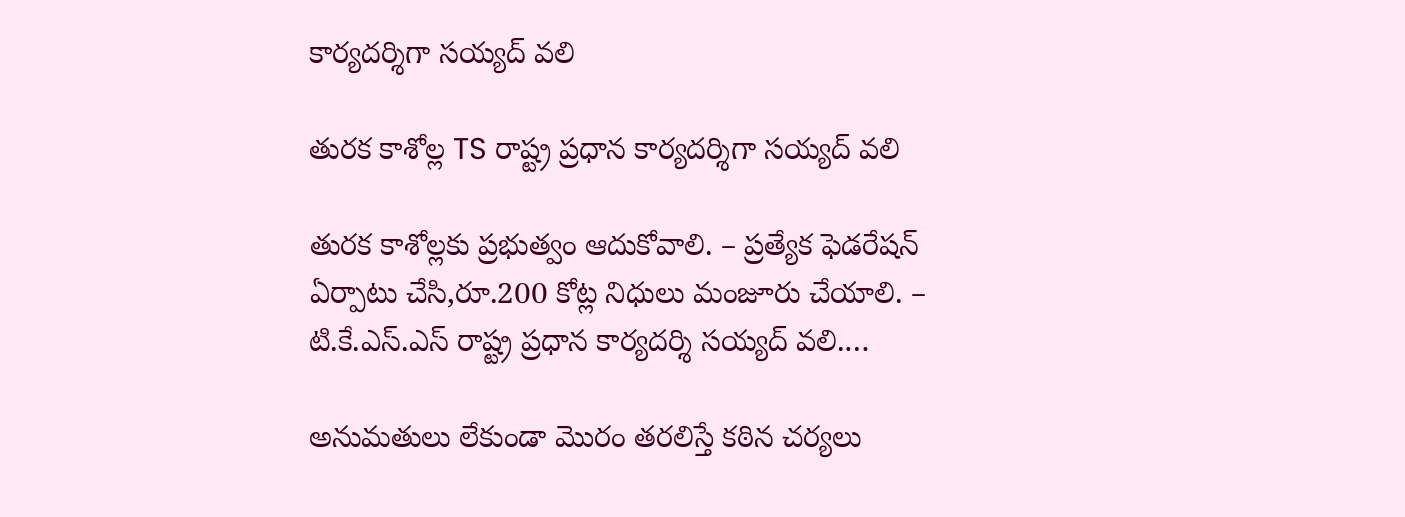కార్యదర్శిగా సయ్యద్ వలి

తురక కాశోల్ల TS రాష్ట్ర ప్రధాన కార్యదర్శిగా సయ్యద్ వలి

తురక కాశోల్లకు ప్రభుత్వం ఆదుకోవాలి. – ప్రత్యేక ఫెడరేషన్ ఏర్పాటు చేసి,రూ‌.200 కోట్ల నిధులు మంజూరు చేయాలి‌. – టి.కే.ఎస్.ఎస్ రాష్ట్ర ప్రధాన కార్యదర్శి సయ్యద్ వలి.…

అనుమతులు లేకుండా మొరం తరలిస్తే కఠిన చర్యలు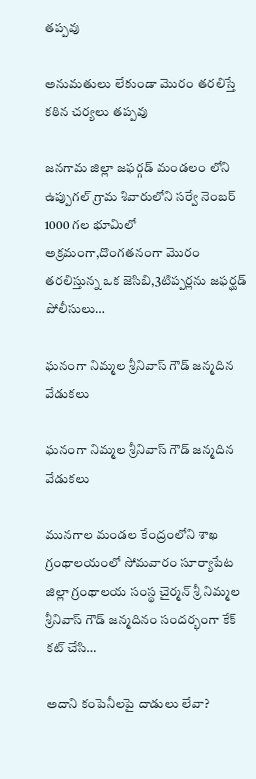తప్పవు

అనుమతులు లేకుండా మొరం తరలిస్తే కఠిన చర్యలు తప్పవు

జనగామ జిల్లా జఫర్గడ్ మండలం లోని ఉప్పుగల్ గ్రామ శివారులోని సర్వే నెంబర్ 1000 గల భూమిలో అక్రమంగా,దొంగతనంగా మొరం తరలిస్తున్న ఒక జెసిబి,3టిప్పర్లను జఫర్ఘడ్ పోలీసులు…

ఘనంగా నిమ్మల శ్రీనివాస్ గౌడ్ జన్మదిన వేడుకలు

ఘనంగా నిమ్మల శ్రీనివాస్ గౌడ్ జన్మదిన వేడుకలు

మునగాల మండల కేంద్రంలోని శాఖ గ్రంథాలయంలో సోమవారం సూర్యాపేట జిల్లా గ్రంథాలయ సంస్థ చైర్మన్ శ్రీ నిమ్మల శ్రీనివాస్ గౌడ్ జన్మదినం సందర్భంగా కేక్ కట్ చేసి…

అదాని కంపెనీలపై దాడులు లేవా?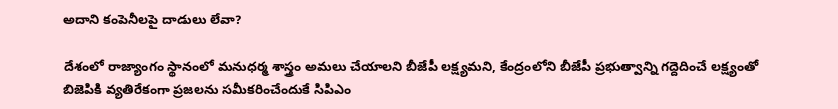అదాని కంపెనీలపై దాడులు లేవా?

దేశంలో రాజ్యాంగం స్థానంలో మనుధర్మ శాస్త్రం అమలు చేయాలని బీజేపీ లక్ష్యమని, కేంద్రంలోని బీజేపీ ప్రభుత్వాన్ని గద్దెదించే లక్ష్యంతో బిజెపికి వ్యతిరేకంగా ప్రజలను సమీకరించేందుకే సిపిఎం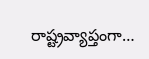రాష్ట్రవ్యాప్తంగా…